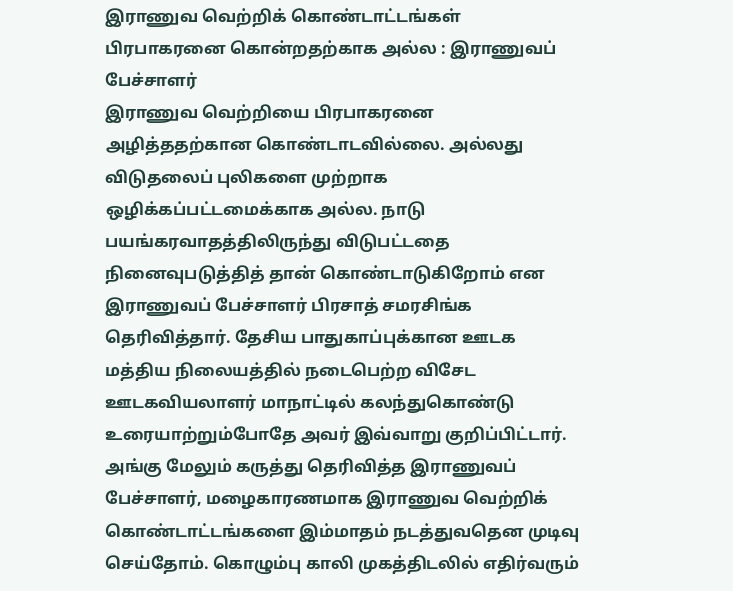இராணுவ வெற்றிக் கொண்டாட்டங்கள் பிரபாகரனை கொன்றதற்காக அல்ல : இராணுவப் பேச்சாளர்
இராணுவ வெற்றியை பிரபாகரனை அழித்ததற்கான கொண்டாடவில்லை. அல்லது விடுதலைப் புலிகளை முற்றாக ஒழிக்கப்பட்டமைக்காக அல்ல. நாடு பயங்கரவாதத்திலிருந்து விடுபட்டதை நினைவுபடுத்தித் தான் கொண்டாடுகிறோம் என இராணுவப் பேச்சாளர் பிரசாத் சமரசிங்க தெரிவித்தார். தேசிய பாதுகாப்புக்கான ஊடக மத்திய நிலையத்தில் நடைபெற்ற விசேட ஊடகவியலாளர் மாநாட்டில் கலந்துகொண்டு உரையாற்றும்போதே அவர் இவ்வாறு குறிப்பிட்டார்.
அங்கு மேலும் கருத்து தெரிவித்த இராணுவப் பேச்சாளர், மழைகாரணமாக இராணுவ வெற்றிக் கொண்டாட்டங்களை இம்மாதம் நடத்துவதென முடிவு செய்தோம். கொழும்பு காலி முகத்திடலில் எதிர்வரும்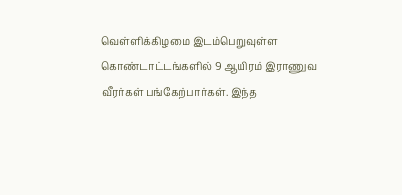வெள்ளிக்கிழமை இடம்பெறுவுள்ள கொண்டாட்டங்களில் 9 ஆயிரம் இராணுவ வீரர்கள் பங்கேற்பார்கள். இந்த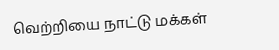வெற்றியை நாட்டு மக்கள்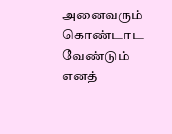அனைவரும் கொண்டாட வேண்டும் எனத்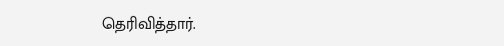தெரிவித்தார்.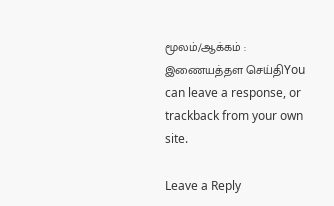மூலம்/ஆக்கம் : இணையத்தள செய்திYou can leave a response, or trackback from your own site.

Leave a Reply